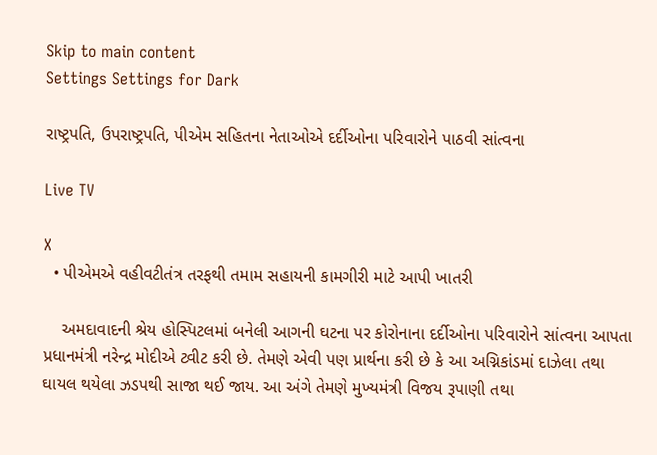Skip to main content
Settings Settings for Dark

રાષ્ટ્રપતિ, ઉપરાષ્ટ્રપતિ, પીએમ સહિતના નેતાઓએ દર્દીઓના પરિવારોને પાઠવી સાંત્વના

Live TV

X
  • પીએમએ વહીવટીતંત્ર તરફથી તમામ સહાયની કામગીરી માટે આપી ખાતરી

    અમદાવાદની શ્રેય હોસ્પિટલમાં બનેલી આગની ઘટના પર કોરોનાના દર્દીઓના પરિવારોને સાંત્વના આપતા પ્રધાનમંત્રી નરેન્દ્ર મોદીએ ટ્વીટ કરી છે. તેમણે એવી પણ પ્રાર્થના કરી છે કે આ અગ્નિકાંડમાં દાઝેલા તથા ઘાયલ થયેલા ઝડપથી સાજા થઈ જાય. આ અંગે તેમણે મુખ્યમંત્રી વિજય રૂપાણી તથા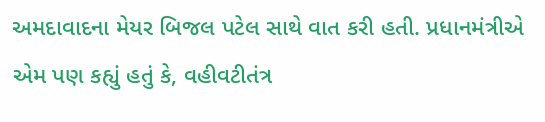અમદાવાદના મેયર બિજલ પટેલ સાથે વાત કરી હતી. પ્રધાનમંત્રીએ એમ પણ કહ્યું હતું કે, વહીવટીતંત્ર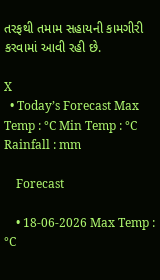તરફથી તમામ સહાયની કામગીરી કરવામાં આવી રહી છે.

X
  • Today’s Forecast Max Temp : °C Min Temp : °C Rainfall : mm

    Forecast

    • 18-06-2026 Max Temp : °C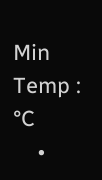Min Temp : °C
    •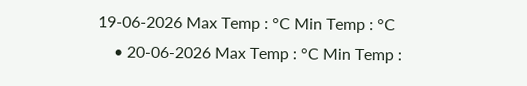19-06-2026 Max Temp : °C Min Temp : °C
    • 20-06-2026 Max Temp : °C Min Temp :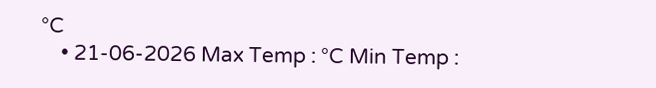°C
    • 21-06-2026 Max Temp : °C Min Temp :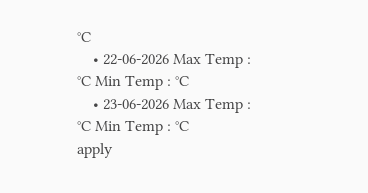°C
    • 22-06-2026 Max Temp : °C Min Temp : °C
    • 23-06-2026 Max Temp : °C Min Temp : °C
apply